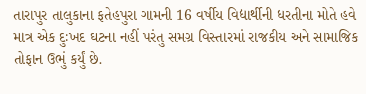તારાપુર તાલુકાના ફતેહપુરા ગામની 16 વર્ષીય વિદ્યાર્થીની ધરતીના મોતે હવે માત્ર એક દુઃખદ ઘટના નહીં પરંતુ સમગ્ર વિસ્તારમાં રાજકીય અને સામાજિક તોફાન ઉભું કર્યું છે.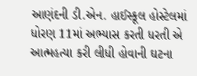આણંદની ડી.એન. હાઈસ્કૂલ હોસ્ટેલમાં ધોરણ 11માં અભ્યાસ કરતી ધરતી એ આત્મહત્યા કરી લીધી હોવાની ઘટના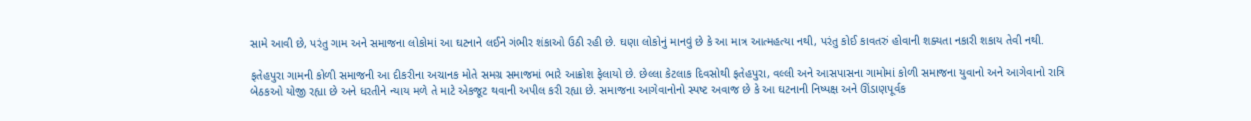સામે આવી છે, પરંતુ ગામ અને સમાજના લોકોમાં આ ઘટનાને લઈને ગંભીર શંકાઓ ઉઠી રહી છે. ઘણા લોકોનું માનવું છે કે આ માત્ર આત્મહત્યા નથી, પરંતુ કોઈ કાવતરું હોવાની શક્યતા નકારી શકાય તેવી નથી.

ફતેહપુરા ગામની કોળી સમાજની આ દીકરીના અચાનક મોતે સમગ્ર સમાજમાં ભારે આક્રોશ ફેલાયો છે. છેલ્લા કેટલાક દિવસોથી ફતેહપુરા, વલ્લી અને આસપાસના ગામોમાં કોળી સમાજના યુવાનો અને આગેવાનો રાત્રિ બેઠકઓ યોજી રહ્યા છે અને ધરતીને ન્યાય મળે તે માટે એકજૂટ થવાની અપીલ કરી રહ્યા છે. સમાજના આગેવાનોનો સ્પષ્ટ અવાજ છે કે આ ઘટનાની નિષ્પક્ષ અને ઊંડાણપૂર્વક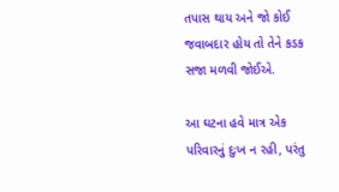તપાસ થાય અને જો કોઈ જવાબદાર હોય તો તેને કડક સજા મળવી જોઈએ.

આ ઘટના હવે માત્ર એક પરિવારનું દુઃખ ન રહી, પરંતુ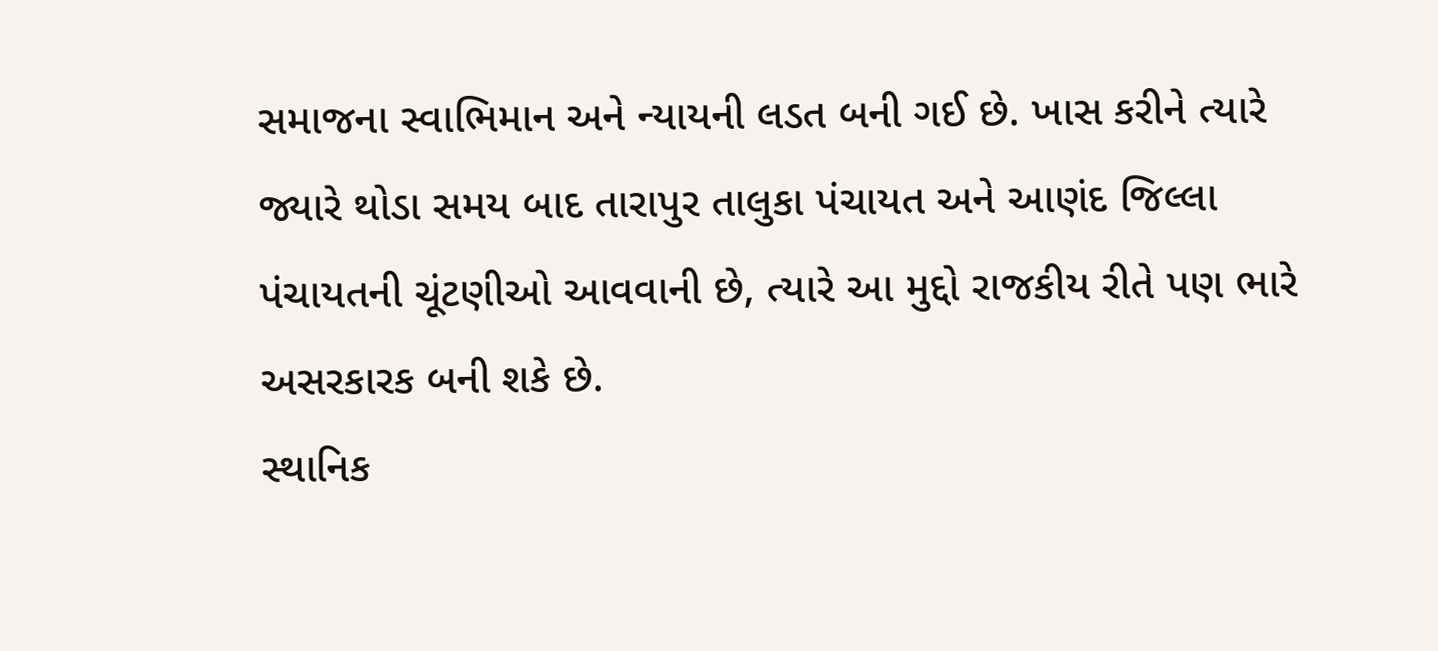સમાજના સ્વાભિમાન અને ન્યાયની લડત બની ગઈ છે. ખાસ કરીને ત્યારે જ્યારે થોડા સમય બાદ તારાપુર તાલુકા પંચાયત અને આણંદ જિલ્લા પંચાયતની ચૂંટણીઓ આવવાની છે, ત્યારે આ મુદ્દો રાજકીય રીતે પણ ભારે અસરકારક બની શકે છે.
સ્થાનિક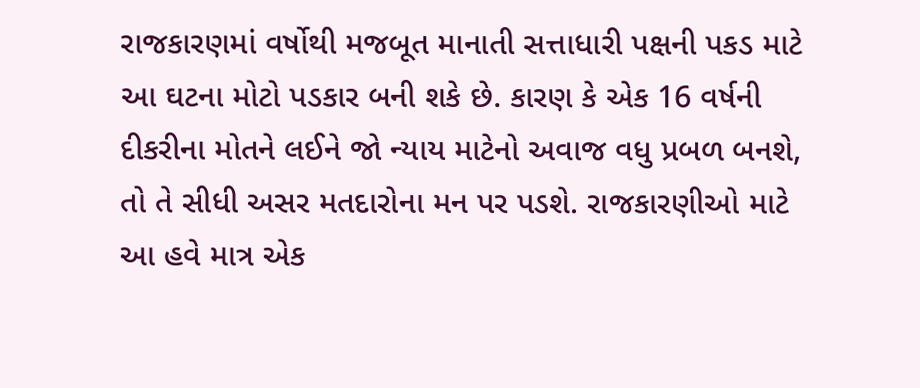રાજકારણમાં વર્ષોથી મજબૂત માનાતી સત્તાધારી પક્ષની પકડ માટે આ ઘટના મોટો પડકાર બની શકે છે. કારણ કે એક 16 વર્ષની દીકરીના મોતને લઈને જો ન્યાય માટેનો અવાજ વધુ પ્રબળ બનશે, તો તે સીધી અસર મતદારોના મન પર પડશે. રાજકારણીઓ માટે આ હવે માત્ર એક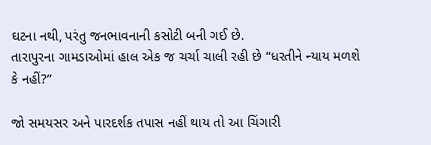ઘટના નથી, પરંતુ જનભાવનાની કસોટી બની ગઈ છે.
તારાપુરના ગામડાઓમાં હાલ એક જ ચર્ચા ચાલી રહી છે “ધરતીને ન્યાય મળશે કે નહીં?”

જો સમયસર અને પારદર્શક તપાસ નહીં થાય તો આ ચિંગારી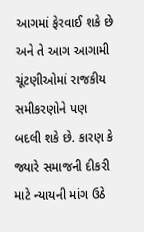આગમાં ફેરવાઈ શકે છે અને તે આગ આગામી ચૂંટણીઓમાં રાજકીય સમીકરણોને પણ બદલી શકે છે. કારણ કે જ્યારે સમાજની દીકરી માટે ન્યાયની માંગ ઉઠે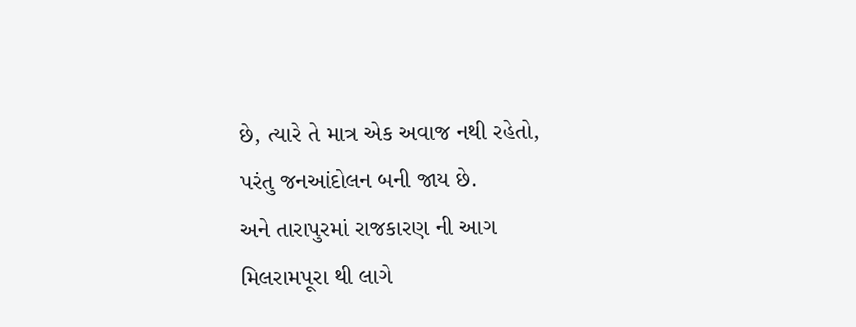છે, ત્યારે તે માત્ર એક અવાજ નથી રહેતો, પરંતુ જનઆંદોલન બની જાય છે.
અને તારાપુરમાં રાજકારણ ની આગ મિલરામપૂરા થી લાગે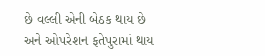છે વલ્લી એની બેઠક થાય છે અને ઓપરેશન ફતેપુરામાં થાય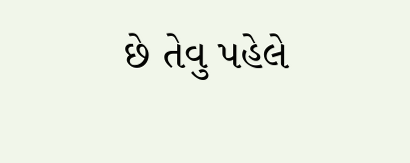છે તેવુ પહેલે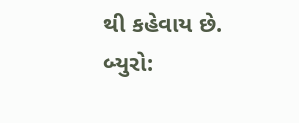થી કહેવાય છે.
બ્યુરો: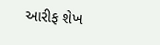આરીફ શેખ